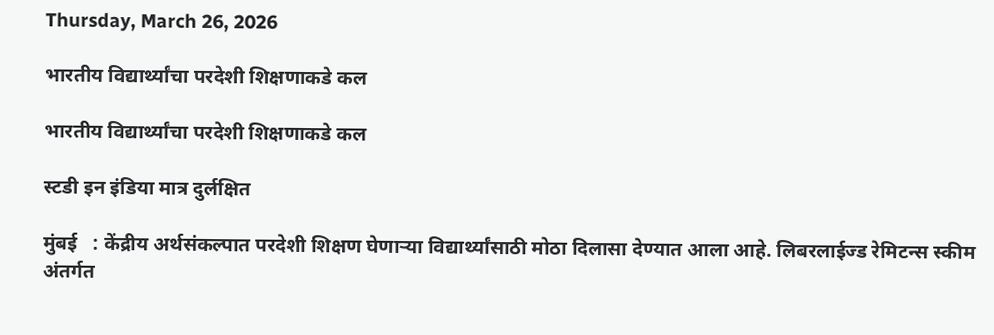Thursday, March 26, 2026

भारतीय विद्यार्थ्यांचा परदेशी शिक्षणाकडे कल

भारतीय विद्यार्थ्यांचा परदेशी शिक्षणाकडे कल

स्टडी इन इंडिया मात्र दुर्लक्षित

मुंबई   : केंद्रीय अर्थसंकल्पात परदेशी शिक्षण घेणाऱ्या विद्यार्थ्यांसाठी मोठा दिलासा देण्यात आला आहे. लिबरलाईज्ड रेमिटन्स स्कीम अंतर्गत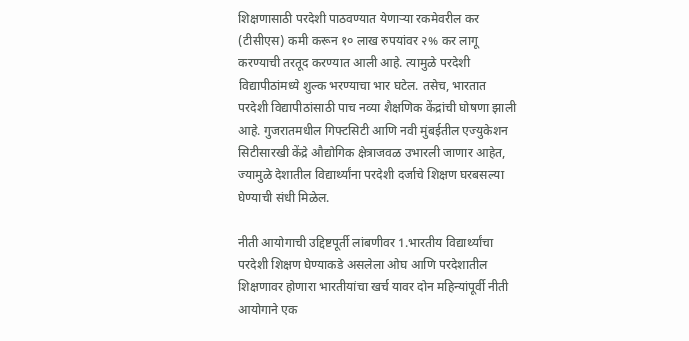शिक्षणासाठी परदेशी पाठवण्यात येणाऱ्या रकमेवरील कर (टीसीएस) कमी करून १० लाख रुपयांवर २% कर लागू करण्याची तरतूद करण्यात आली आहे. त्यामुळे परदेशी विद्यापीठांमध्ये शुल्क भरण्याचा भार घटेल. तसेच, भारतात परदेशी विद्यापीठांसाठी पाच नव्या शैक्षणिक केंद्रांची घोषणा झाली आहे. गुजरातमधील गिफ्टसिटी आणि नवी मुंबईतील एज्युकेशन सिटीसारखी केंद्रे औद्योगिक क्षेत्राजवळ उभारली जाणार आहेत, ज्यामुळे देशातील विद्यार्थ्यांना परदेशी दर्जाचे शिक्षण घरबसल्या घेण्याची संधी मिळेल.

नीती आयोगाची उद्दिष्टपूर्ती लांबणीवर 1.भारतीय विद्यार्थ्यांचा परदेशी शिक्षण घेण्याकडे असलेला ओघ आणि परदेशातील शिक्षणावर होणारा भारतीयांचा खर्च यावर दोन महिन्यांपूर्वी नीती आयोगाने एक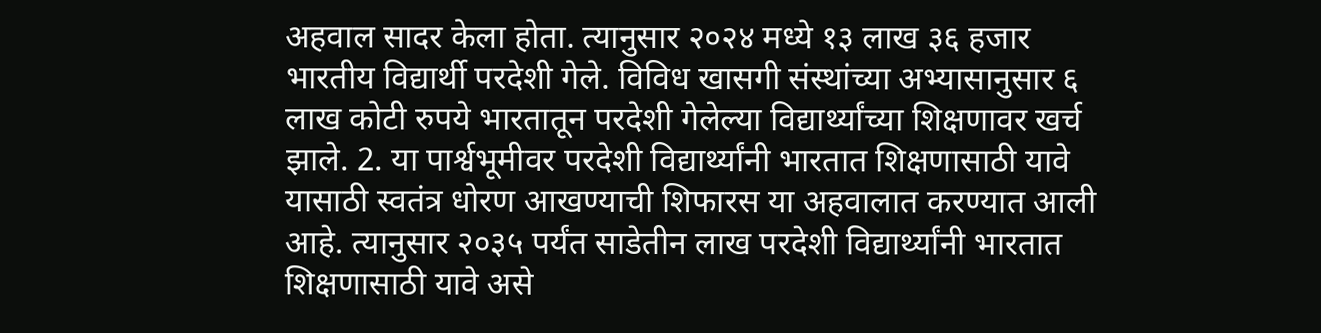अहवाल सादर केला होता. त्यानुसार २०२४ मध्ये १३ लाख ३६ हजार भारतीय विद्यार्थी परदेशी गेले. विविध खासगी संस्थांच्या अभ्यासानुसार ६ लाख कोटी रुपये भारतातून परदेशी गेलेल्या विद्यार्थ्यांच्या शिक्षणावर खर्च झाले. 2. या पार्श्वभूमीवर परदेशी विद्यार्थ्यांनी भारतात शिक्षणासाठी यावे यासाठी स्वतंत्र धोरण आखण्याची शिफारस या अहवालात करण्यात आली आहे. त्यानुसार २०३५ पर्यंत साडेतीन लाख परदेशी विद्यार्थ्यांनी भारतात शिक्षणासाठी यावे असे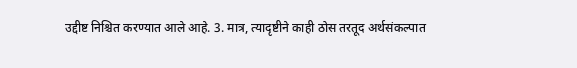उद्दीष्ट निश्चित करण्यात आले आहे. 3. मात्र, त्यादृष्टीने काही ठोस तरतूद अर्थसंकल्पात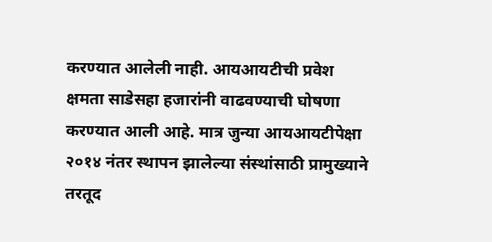करण्यात आलेली नाही. आयआयटीची प्रवेश क्षमता साडेसहा हजारांनी वाढवण्याची घोषणा करण्यात आली आहे. मात्र जुन्या आयआयटीपेक्षा २०१४ नंतर स्थापन झालेल्या संस्थांसाठी प्रामुख्याने तरतूद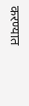करण्यात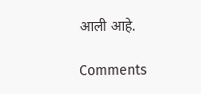आली आहे.

Comments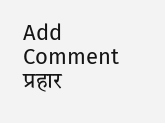Add Comment
प्रहार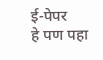ई-पेपर
हे पण पहा